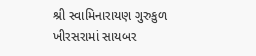શ્રી સ્વામિનારાયણ ગુરુકુળ ખીરસરામાં સાયબર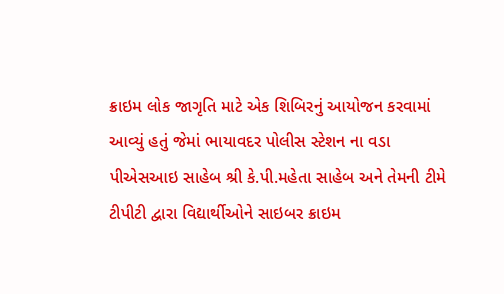ક્રાઇમ લોક જાગૃતિ માટે એક શિબિરનું આયોજન કરવામાં આવ્યું હતું જેમાં ભાયાવદર પોલીસ સ્ટેશન ના વડા પીએસઆઇ સાહેબ શ્રી કે.પી.મહેતા સાહેબ અને તેમની ટીમે ટીપીટી દ્વારા વિદ્યાર્થીઓને સાઇબર ક્રાઇમ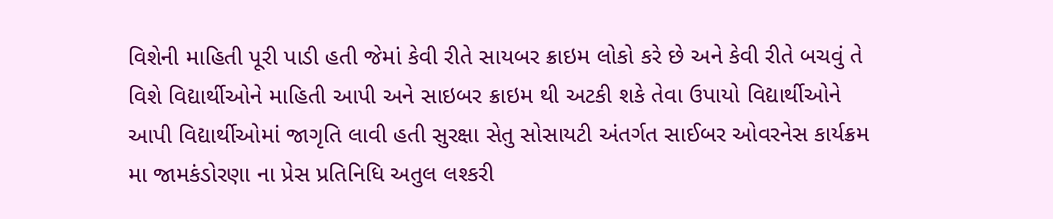વિશેની માહિતી પૂરી પાડી હતી જેમાં કેવી રીતે સાયબર ક્રાઇમ લોકો કરે છે અને કેવી રીતે બચવું તે વિશે વિદ્યાર્થીઓને માહિતી આપી અને સાઇબર ક્રાઇમ થી અટકી શકે તેવા ઉપાયો વિદ્યાર્થીઓને આપી વિદ્યાર્થીઓમાં જાગૃતિ લાવી હતી સુરક્ષા સેતુ સોસાયટી અંતર્ગત સાઈબર ઓવરનેસ કાર્યક્રમ મા જામકંડોરણા ના પ્રેસ પ્રતિનિધિ અતુલ લશ્કરી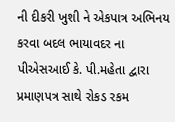ની દીકરી ખુશી ને એકપાત્ર અભિનય કરવા બદલ ભાયાવદર ના પીએસઆઈ કે. પી.મહેતા દ્વારા પ્રમાણપત્ર સાથે રોકડ રકમ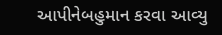આપીનેબહુમાન કરવા આવ્યુ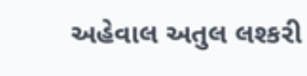અહેવાલ અતુલ લશ્કરી